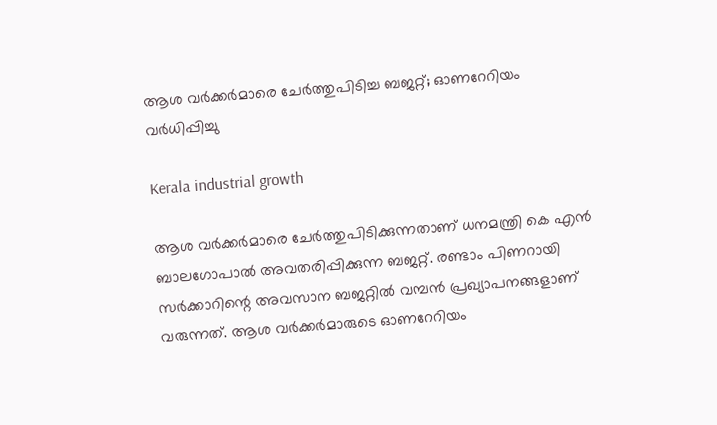ആശ വർക്കർമാരെ ചേർത്തുപിടിച്ച ബജറ്റ്; ഓണറേറിയം വർധിപ്പിച്ചു

Kerala industrial growth

ആശ വർക്കർമാരെ ചേർത്തുപിടിക്കുന്നതാണ് ധനമന്ത്രി കെ എൻ ബാലഗോപാൽ അവതരിപ്പിക്കുന്ന ബജറ്റ്. രണ്ടാം പിണറായി സർക്കാറിന്റെ അവസാന ബജറ്റിൽ വമ്പൻ പ്രഖ്യാപനങ്ങളാണ് വരുന്നത്. ആശ വർക്കർമാരുടെ ഓണറേറിയം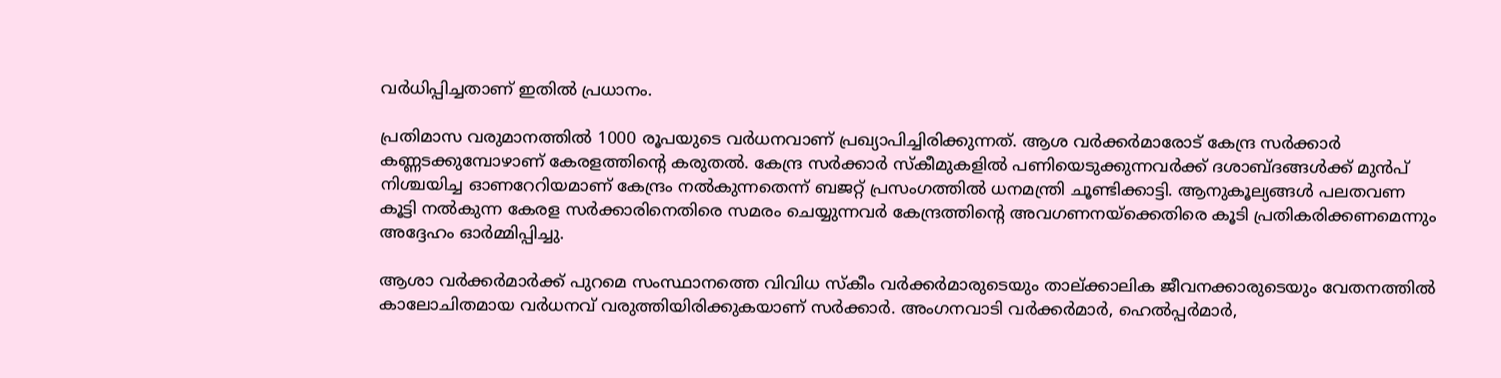വർധിപ്പിച്ചതാണ് ഇതിൽ പ്രധാനം.

പ്രതിമാസ വരുമാനത്തിൽ 1000 രൂപയുടെ വർധനവാണ് പ്രഖ്യാപിച്ചിരിക്കുന്നത്. ആശ വർക്കർമാരോട് കേന്ദ്ര സർക്കാർ കണ്ണടക്കുമ്പോ‍ഴാണ് കേരളത്തിന്റെ കരുതൽ. കേന്ദ്ര സർക്കാർ സ്കീമുകളിൽ പണിയെടുക്കുന്നവർക്ക് ദശാബ്ദങ്ങൾക്ക് മുൻപ് നിശ്ചയിച്ച ഓണറേറിയമാണ് കേന്ദ്രം നൽകുന്നതെന്ന് ബജറ്റ് പ്രസംഗത്തിൽ ധനമന്ത്രി ചൂണ്ടിക്കാട്ടി. ആനുകൂല്യങ്ങൾ പലതവണ കൂട്ടി നൽകുന്ന കേരള സർക്കാരിനെതിരെ സമരം ചെയ്യുന്നവർ കേന്ദ്രത്തിന്റെ അവഗണനയ്ക്കെതിരെ കൂടി പ്രതികരിക്കണമെന്നും അദ്ദേഹം ഓർമ്മിപ്പിച്ചു.

ആശാ വർക്കർമാർക്ക് പുറമെ സംസ്ഥാനത്തെ വിവിധ സ്കീം വർക്കർമാരുടെയും താല്ക്കാലിക ജീവനക്കാരുടെയും വേതനത്തിൽ കാലോചിതമായ വർധനവ് വരുത്തിയിരിക്കുകയാണ് സർക്കാർ. അംഗനവാടി വർക്കർമാർ, ഹെൽപ്പർമാർ,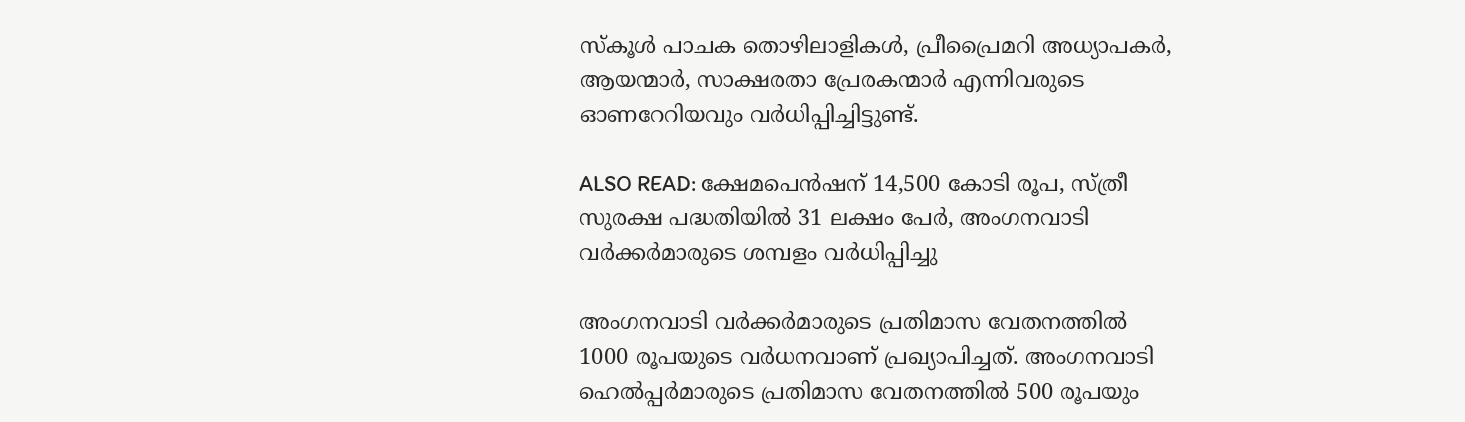സ്കൂൾ പാചക തൊഴിലാളികൾ, പ്രീപ്രൈമറി അധ്യാപകർ, ആയന്മാർ, സാക്ഷരതാ പ്രേരകന്മാർ എന്നിവരുടെ ഓണറേറിയവും വർധിപ്പിച്ചിട്ടുണ്ട്.

ALSO READ: ക്ഷേമപെൻഷന് 14,500 കോടി രൂപ, സ്ത്രീ സുരക്ഷ പദ്ധതിയിൽ 31 ലക്ഷം പേർ, അംഗനവാടി വർക്കർമാരുടെ ശമ്പളം വർധിപ്പിച്ചു

അംഗനവാടി വർക്കർമാരുടെ പ്രതിമാസ വേതനത്തിൽ 1000 രൂപയുടെ വർധനവാണ് പ്രഖ്യാപിച്ചത്. അംഗനവാടി ഹെൽപ്പർമാരുടെ പ്രതിമാസ വേതനത്തിൽ 500 രൂപയും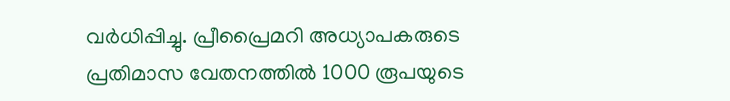വർധിപ്പിച്ചു. പ്രീപ്രൈമറി അധ്യാപകരുടെ പ്രതിമാസ വേതനത്തിൽ 1000 രൂപയുടെ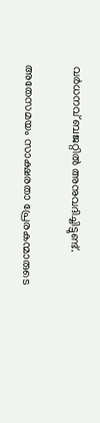വർധനവ് ബജറ്റിൽ അനുവദിച്ചിട്ടുണ്ട്.

അതേസമയം സാക്ഷരതാ പ്രേരകന്മാരുടെ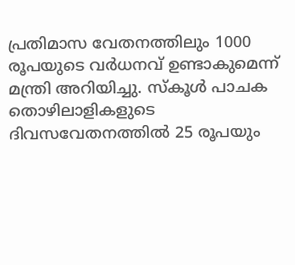പ്രതിമാസ വേതനത്തിലും 1000 രൂപയുടെ വർധനവ് ഉണ്ടാകുമെന്ന് മന്ത്രി അറിയിച്ചു. സ്കൂൾ പാചക തൊഴിലാളികളുടെ ദിവസവേതനത്തിൽ 25 രൂപയും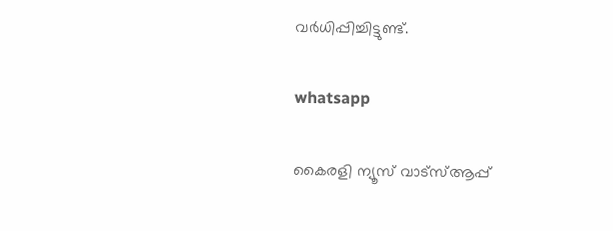വർധിപ്പിച്ചിട്ടുണ്ട്.

whatsapp

കൈരളി ന്യൂസ് വാട്‌സ്ആപ്പ്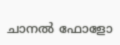ചാനല്‍ ഫോളോ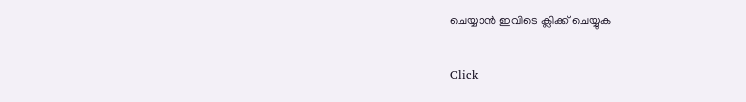ചെയ്യാന്‍ ഇവിടെ ക്ലിക്ക് ചെയ്യുക

Click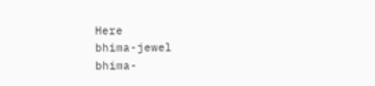Here
bhima-jewel
bhima-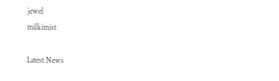jewel
milkimist

Latest News